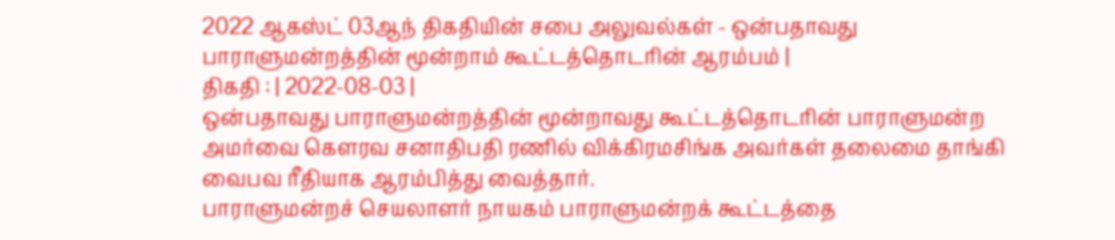2022 ஆகஸ்ட் 03ஆந் திகதியின் சபை அலுவல்கள் - ஒன்பதாவது பாராளுமன்றத்தின் மூன்றாம் கூட்டத்தொடரின் ஆரம்பம் |
திகதி : | 2022-08-03 |
ஒன்பதாவது பாராளுமன்றத்தின் மூன்றாவது கூட்டத்தொடரின் பாராளுமன்ற அமர்வை கௌரவ சனாதிபதி ரணில் விக்கிரமசிங்க அவர்கள் தலைமை தாங்கி வைபவ ரீதியாக ஆரம்பித்து வைத்தார்.
பாராளுமன்றச் செயலாளர் நாயகம் பாராளுமன்றக் கூட்டத்தை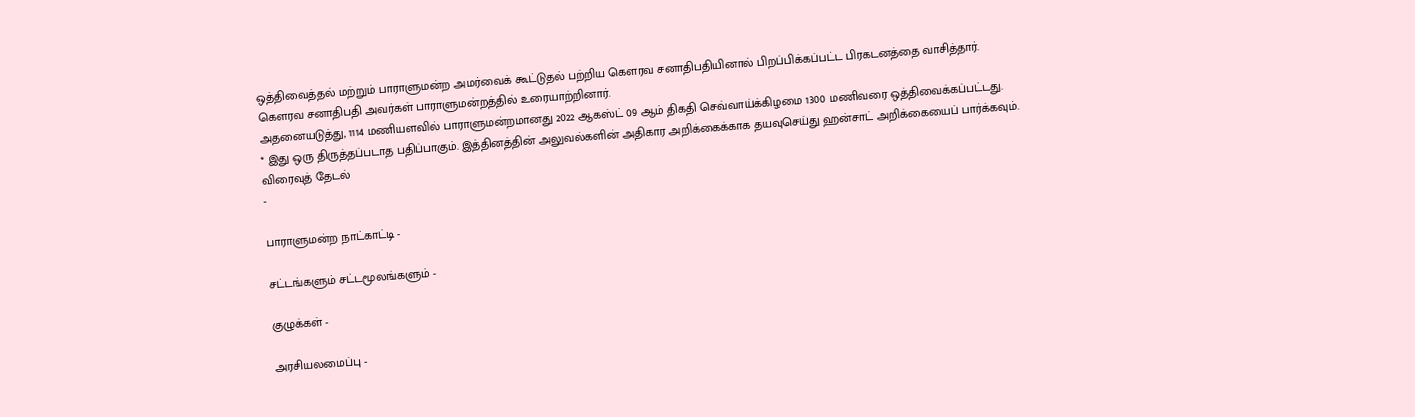ஒத்திவைத்தல் மற்றும் பாராளுமன்ற அமர்வைக் கூட்டுதல் பற்றிய கௌரவ சனாதிபதியினால் பிறப்பிக்கப்பட்ட பிரகடனத்தை வாசித்தார்.
கௌரவ சனாதிபதி அவர்கள் பாராளுமன்றத்தில் உரையாற்றினார்.
அதனையடுத்து, 1114 மணியளவில் பாராளுமன்றமானது 2022 ஆகஸ்ட் 09 ஆம் திகதி செவ்வாய்க்கிழமை 1300 மணிவரை ஒத்திவைக்கப்பட்டது.
* இது ஒரு திருத்தப்படாத பதிப்பாகும். இத்தினத்தின் அலுவல்களின் அதிகார அறிக்கைக்காக தயவுசெய்து ஹன்சாட் அறிக்கையைப் பார்க்கவும்.
விரைவுத் தேடல்
-

பாராளுமன்ற நாட்காட்டி -

சட்டங்களும் சட்டமூலங்களும் -

குழுக்கள் -

அரசியலமைப்பு -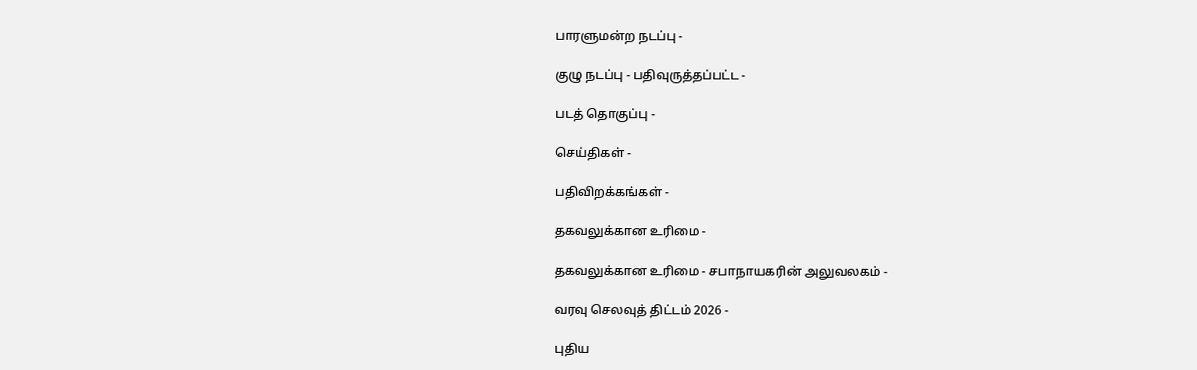பாரளுமன்ற நடப்பு -

குழு நடப்பு - பதிவுருத்தப்பட்ட -

படத் தொகுப்பு -

செய்திகள் -

பதிவிறக்கங்கள் -

தகவலுக்கான உரிமை -

தகவலுக்கான உரிமை - சபாநாயகரின் அலுவலகம் -

வரவு செலவுத் திட்டம் 2026 -

புதிய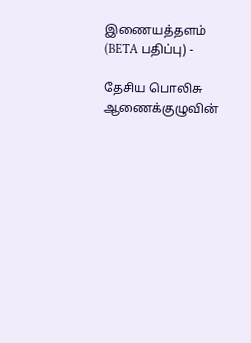இணையத்தளம் (BETA பதிப்பு) -

தேசிய பொலிசு ஆணைக்குழுவின்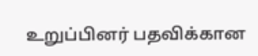உறுப்பினர் பதவிக்கான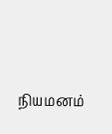நியமனம்